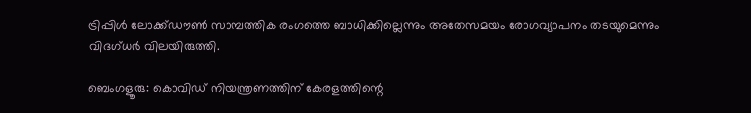ട്രിപ്പിള്‍ ലോക്ക്ഡൗണ്‍ സാമ്പത്തിക രംഗത്തെ ബാധിക്കില്ലെന്നും അതേസമയം രോഗവ്യാപനം തടയുമെന്നും വിദഗ്ധര്‍ വിലയിരുത്തി.

ബെംഗളൂരു: കൊവിഡ് നിയന്ത്രണത്തിന് കേരളത്തിന്റെ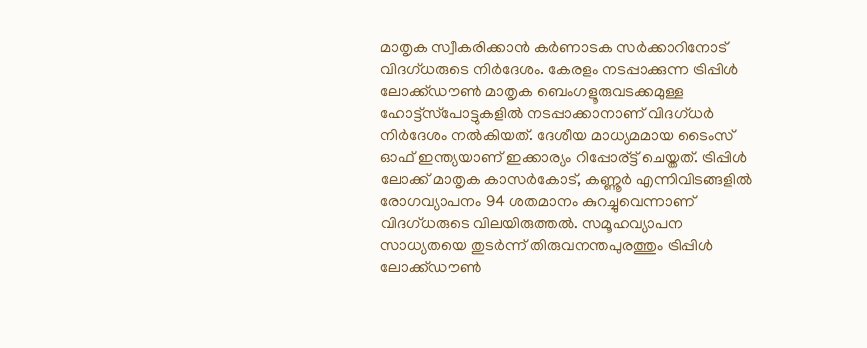മാതൃക സ്വീകരിക്കാന്‍ കര്‍ണാടക സര്‍ക്കാറിനോട് വിദഗ്ധരുടെ നിര്‍ദേശം. കേരളം നടപ്പാക്കുന്ന ട്രിപ്പിള്‍ ലോക്ക്ഡൗണ്‍ മാതൃക ബെംഗളൂരുവടക്കമുള്ള ഹോട്ട്‌സ്‌പോട്ടുകളില്‍ നടപ്പാക്കാനാണ് വിദഗ്ധര്‍ നിര്‍ദേശം നല്‍കിയത്. ദേശീയ മാധ്യമമായ ടൈംസ് ഓഫ് ഇന്ത്യയാണ് ഇക്കാര്യം റിപ്പോര്ട്ട് ചെയ്തത്. ട്രിപ്പിള്‍ ലോക്ക് മാതൃക കാസര്‍കോട്, കണ്ണൂര്‍ എന്നിവിടങ്ങളില്‍ രോഗവ്യാപനം 94 ശതമാനം കുറച്ചുവെന്നാണ് വിദഗ്ധരുടെ വിലയിരുത്തല്‍. സമൂഹവ്യാപന സാധ്യതയെ തുടര്‍ന്ന് തിരുവനന്തപുരത്തും ട്രിപ്പിള്‍ ലോക്ക്ഡൗണ്‍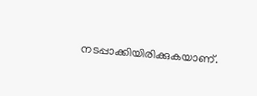നടപ്പാക്കിയിരിക്കുകയാണ്.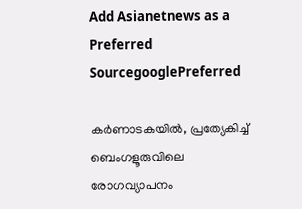Add Asianetnews as a Preferred SourcegooglePreferred

കര്‍ണാടകയില്‍, പ്രത്യേകിച്ച് ബെംഗളൂരുവിലെ രോഗവ്യാപനം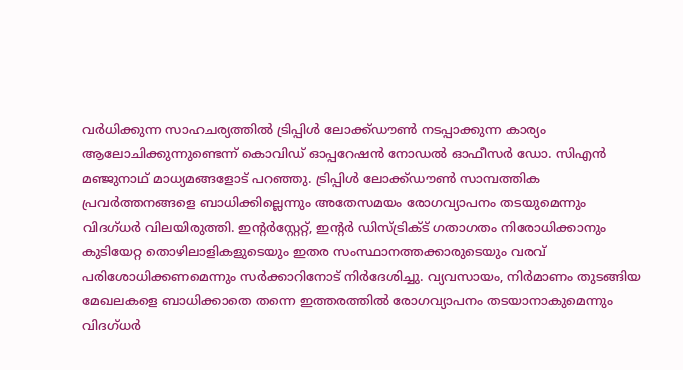വര്‍ധിക്കുന്ന സാഹചര്യത്തില്‍ ട്രിപ്പിള്‍ ലോക്ക്ഡൗണ്‍ നടപ്പാക്കുന്ന കാര്യം ആലോചിക്കുന്നുണ്ടെന്ന് കൊവിഡ് ഓപ്പറേഷന്‍ നോഡല്‍ ഓഫീസര്‍ ഡോ. സിഎന്‍ മഞ്ജുനാഥ് മാധ്യമങ്ങളോട് പറഞ്ഞു. ട്രിപ്പിള്‍ ലോക്ക്ഡൗണ്‍ സാമ്പത്തിക പ്രവര്‍ത്തനങ്ങളെ ബാധിക്കില്ലെന്നും അതേസമയം രോഗവ്യാപനം തടയുമെന്നും വിദഗ്ധര്‍ വിലയിരുത്തി. ഇന്റര്‍‌സ്റ്റേറ്റ്, ഇന്റര്‍ ഡിസ്ട്രിക്ട് ഗതാഗതം നിരോധിക്കാനും കുടിയേറ്റ തൊഴിലാളികളുടെയും ഇതര സംസ്ഥാനത്തക്കാരുടെയും വരവ് പരിശോധിക്കണമെന്നും സര്‍ക്കാറിനോട് നിര്‍ദേശിച്ചു. വ്യവസായം, നിര്‍മാണം തുടങ്ങിയ മേഖലകളെ ബാധിക്കാതെ തന്നെ ഇത്തരത്തില്‍ രോഗവ്യാപനം തടയാനാകുമെന്നും വിദഗ്ധര്‍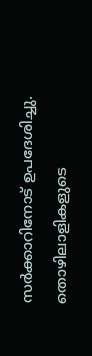സര്‍ക്കാറിനോട് ഉപദേശിച്ചു. തൊഴിലാളികളുടെ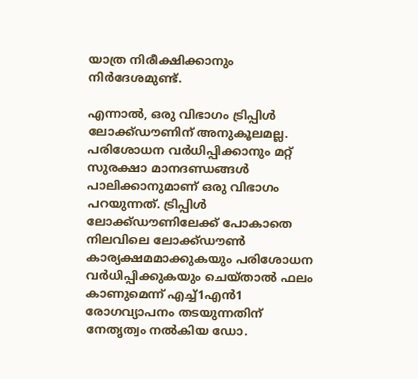യാത്ര നിരീക്ഷിക്കാനും നിര്‍ദേശമുണ്ട്.

എന്നാല്‍, ഒരു വിഭാഗം ട്രിപ്പിള്‍ ലോക്ക്ഡൗണിന് അനുകൂലമല്ല. പരിശോധന വര്‍ധിപ്പിക്കാനും മറ്റ് സുരക്ഷാ മാനദണ്ഡങ്ങള്‍ പാലിക്കാനുമാണ് ഒരു വിഭാഗം പറയുന്നത്. ട്രിപ്പിള്‍ ലോക്ക്ഡൗണിലേക്ക് പോകാതെ നിലവിലെ ലോക്ക്ഡൗണ്‍ കാര്യക്ഷമമാക്കുകയും പരിശോധന വര്‍ധിപ്പിക്കുകയും ചെയ്താല്‍ ഫലം കാണുമെന്ന് എച്ച്1എന്‍1 രോഗവ്യാപനം തടയുന്നതിന് നേതൃത്വം നല്‍കിയ ഡോ.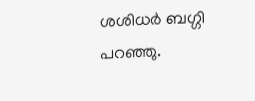ശശിധര്‍ ബഗ്ഗി പറഞ്ഞു.